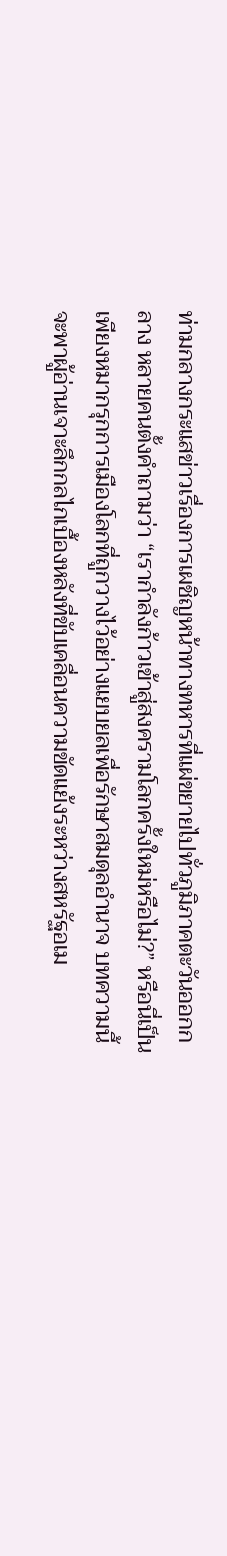ท่ามกลางกระแสข่าวเรื่องการเผชิญหน้าทางทหารที่แผ่ขยายไปทั่วภูมิภาคตะวันออกกลาง หลายคนตั้งคำถามว่า “เรากำลังก้าวเข้าสู่สงครามโลกครั้งใหม่หรือไม่?” หรือนี่เป็นเพียงหมากรุกการเมืองโลกที่ถูกวางไว้อย่างแยบยลเพื่อรักษาสมดุลอำนาจ บทความนี้จะพาผู้อ่านเจาะลึกกลไกเบื้องหลังที่ขับเคลื่อนความขัดแย้งระหว่างสหรัฐอเม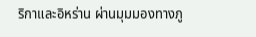ริกาและอิหร่าน ผ่านมุมมองทางภู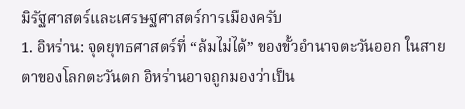มิรัฐศาสตร์และเศรษฐศาสตร์การเมืองครับ
1. อิหร่าน: จุดยุทธศาสตร์ที่ “ล้มไม่ได้” ของขั้วอำนาจตะวันออก ในสายตาของโลกตะวันตก อิหร่านอาจถูกมองว่าเป็น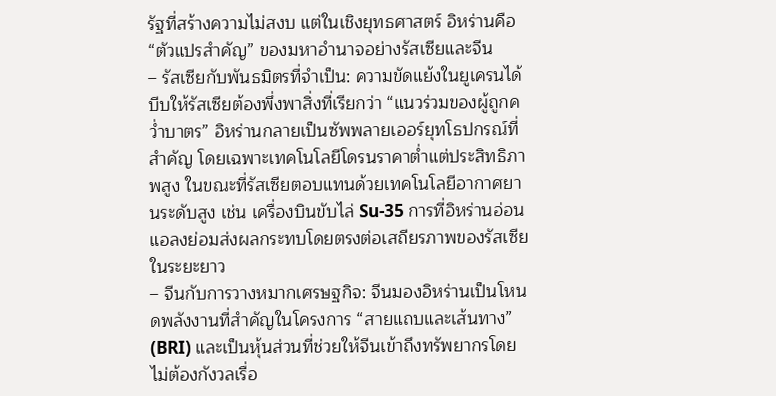รัฐที่สร้างความไม่สงบ แต่ในเชิงยุทธศาสตร์ อิหร่านคือ “ตัวแปรสำคัญ” ของมหาอำนาจอย่างรัสเซียและจีน
– รัสเซียกับพันธมิตรที่จำเป็น: ความขัดแย้งในยูเครนได้บีบให้รัสเซียต้องพึ่งพาสิ่งที่เรียกว่า “แนวร่วมของผู้ถูกคว่ำบาตร” อิหร่านกลายเป็นซัพพลายเออร์ยุทโธปกรณ์ที่สำคัญ โดยเฉพาะเทคโนโลยีโดรนราคาต่ำแต่ประสิทธิภาพสูง ในขณะที่รัสเซียตอบแทนด้วยเทคโนโลยีอากาศยานระดับสูง เช่น เครื่องบินขับไล่ Su-35 การที่อิหร่านอ่อนแอลงย่อมส่งผลกระทบโดยตรงต่อเสถียรภาพของรัสเซียในระยะยาว
– จีนกับการวางหมากเศรษฐกิจ: จีนมองอิหร่านเป็นโหนดพลังงานที่สำคัญในโครงการ “สายแถบและเส้นทาง” (BRI) และเป็นหุ้นส่วนที่ช่วยให้จีนเข้าถึงทรัพยากรโดยไม่ต้องกังวลเรื่อ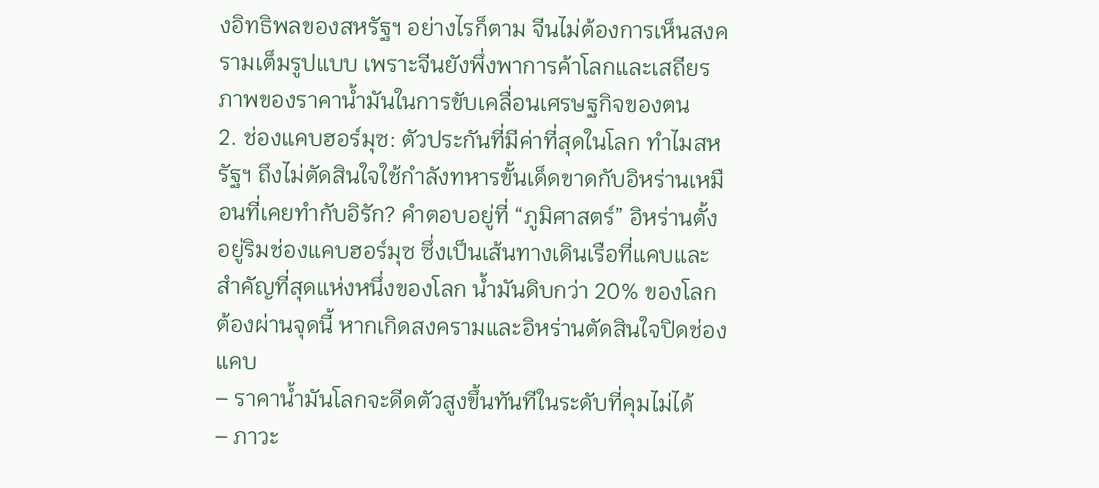งอิทธิพลของสหรัฐฯ อย่างไรก็ตาม จีนไม่ต้องการเห็นสงครามเต็มรูปแบบ เพราะจีนยังพึ่งพาการค้าโลกและเสถียรภาพของราคาน้ำมันในการขับเคลื่อนเศรษฐกิจของตน
2. ช่องแคบฮอร์มุซ: ตัวประกันที่มีค่าที่สุดในโลก ทำไมสหรัฐฯ ถึงไม่ตัดสินใจใช้กำลังทหารขั้นเด็ดขาดกับอิหร่านเหมือนที่เคยทำกับอิรัก? คำตอบอยู่ที่ “ภูมิศาสตร์” อิหร่านตั้งอยู่ริมช่องแคบฮอร์มุซ ซึ่งเป็นเส้นทางเดินเรือที่แคบและสำคัญที่สุดแห่งหนึ่งของโลก น้ำมันดิบกว่า 20% ของโลกต้องผ่านจุดนี้ หากเกิดสงครามและอิหร่านตัดสินใจปิดช่องแคบ
– ราคาน้ำมันโลกจะดีดตัวสูงขึ้นทันทีในระดับที่คุมไม่ได้
– ภาวะ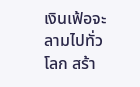เงินเฟ้อจะลามไปทั่วโลก สร้า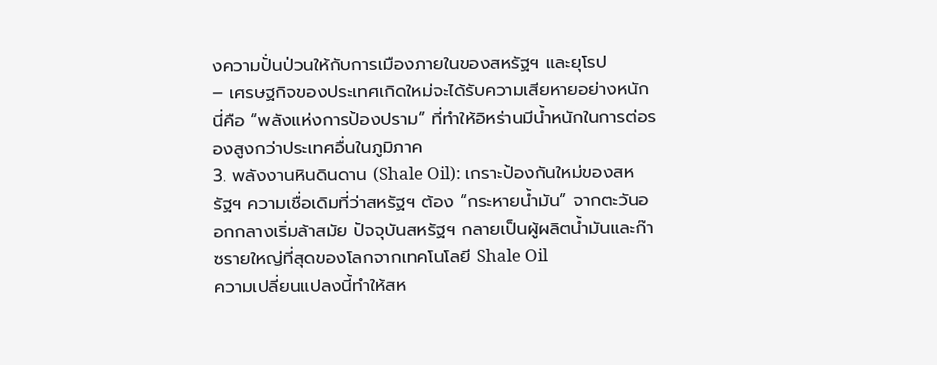งความปั่นป่วนให้กับการเมืองภายในของสหรัฐฯ และยุโรป
– เศรษฐกิจของประเทศเกิดใหม่จะได้รับความเสียหายอย่างหนัก นี่คือ “พลังแห่งการป้องปราม” ที่ทำให้อิหร่านมีน้ำหนักในการต่อรองสูงกว่าประเทศอื่นในภูมิภาค
3. พลังงานหินดินดาน (Shale Oil): เกราะป้องกันใหม่ของสหรัฐฯ ความเชื่อเดิมที่ว่าสหรัฐฯ ต้อง “กระหายน้ำมัน” จากตะวันออกกลางเริ่มล้าสมัย ปัจจุบันสหรัฐฯ กลายเป็นผู้ผลิตน้ำมันและก๊าซรายใหญ่ที่สุดของโลกจากเทคโนโลยี Shale Oil
ความเปลี่ยนแปลงนี้ทำให้สห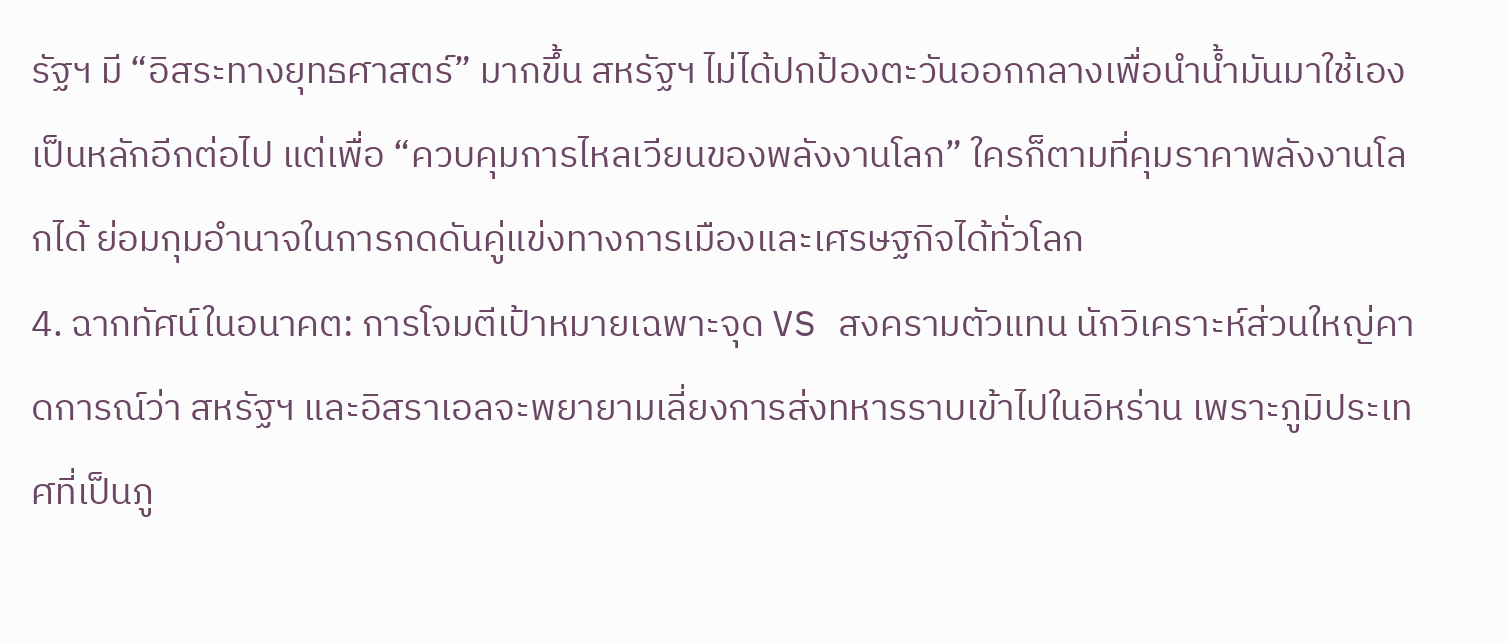รัฐฯ มี “อิสระทางยุทธศาสตร์” มากขึ้น สหรัฐฯ ไม่ได้ปกป้องตะวันออกกลางเพื่อนำน้ำมันมาใช้เองเป็นหลักอีกต่อไป แต่เพื่อ “ควบคุมการไหลเวียนของพลังงานโลก” ใครก็ตามที่คุมราคาพลังงานโลกได้ ย่อมกุมอำนาจในการกดดันคู่แข่งทางการเมืองและเศรษฐกิจได้ทั่วโลก
4. ฉากทัศน์ในอนาคต: การโจมตีเป้าหมายเฉพาะจุด VS สงครามตัวแทน นักวิเคราะห์ส่วนใหญ่คาดการณ์ว่า สหรัฐฯ และอิสราเอลจะพยายามเลี่ยงการส่งทหารราบเข้าไปในอิหร่าน เพราะภูมิประเทศที่เป็นภู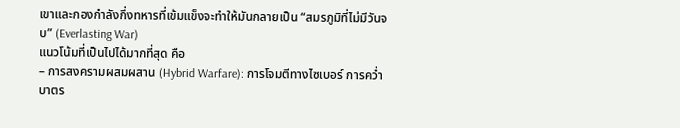เขาและกองกำลังกึ่งทหารที่เข้มแข็งจะทำให้มันกลายเป็น “สมรภูมิที่ไม่มีวันจบ” (Everlasting War)
แนวโน้มที่เป็นไปได้มากที่สุด คือ
– การสงครามผสมผสาน (Hybrid Warfare): การโจมตีทางไซเบอร์ การคว่ำบาตร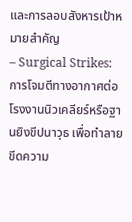และการลอบสังหารเป้าหมายสำคัญ
– Surgical Strikes: การโจมตีทางอากาศต่อโรงงานนิวเคลียร์หรือฐานยิงขีปนาวุธ เพื่อทำลายขีดความ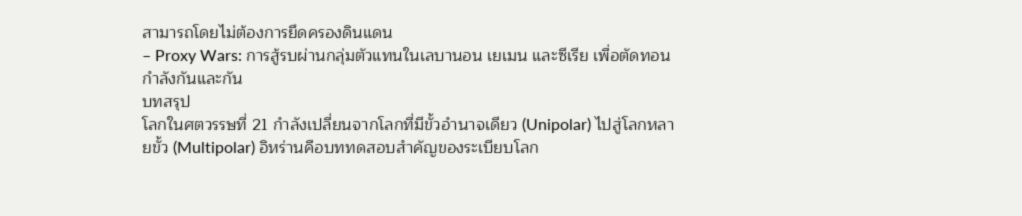สามารถโดยไม่ต้องการยึดครองดินแดน
– Proxy Wars: การสู้รบผ่านกลุ่มตัวแทนในเลบานอน เยเมน และซีเรีย เพื่อตัดทอนกำลังกันและกัน
บทสรุป
โลกในศตวรรษที่ 21 กำลังเปลี่ยนจากโลกที่มีขั้วอำนาจเดียว (Unipolar) ไปสู่โลกหลายขั้ว (Multipolar) อิหร่านคือบททดสอบสำคัญของระเบียบโลก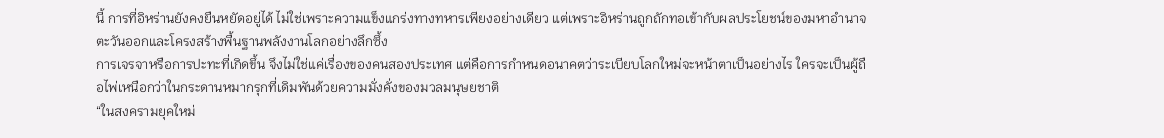นี้ การที่อิหร่านยังคงยืนหยัดอยู่ได้ ไม่ใช่เพราะความแข็งแกร่งทางทหารเพียงอย่างเดียว แต่เพราะอิหร่านถูกถักทอเข้ากับผลประโยชน์ของมหาอำนาจตะวันออกและโครงสร้างพื้นฐานพลังงานโลกอย่างลึกซึ้ง
การเจรจาหรือการปะทะที่เกิดขึ้น จึงไม่ใช่แค่เรื่องของคนสองประเทศ แต่คือการกำหนดอนาคตว่าระเบียบโลกใหม่จะหน้าตาเป็นอย่างไร ใครจะเป็นผู้ถือไพ่เหนือกว่าในกระดานหมากรุกที่เดิมพันด้วยความมั่งคั่งของมวลมนุษยชาติ
“ในสงครามยุคใหม่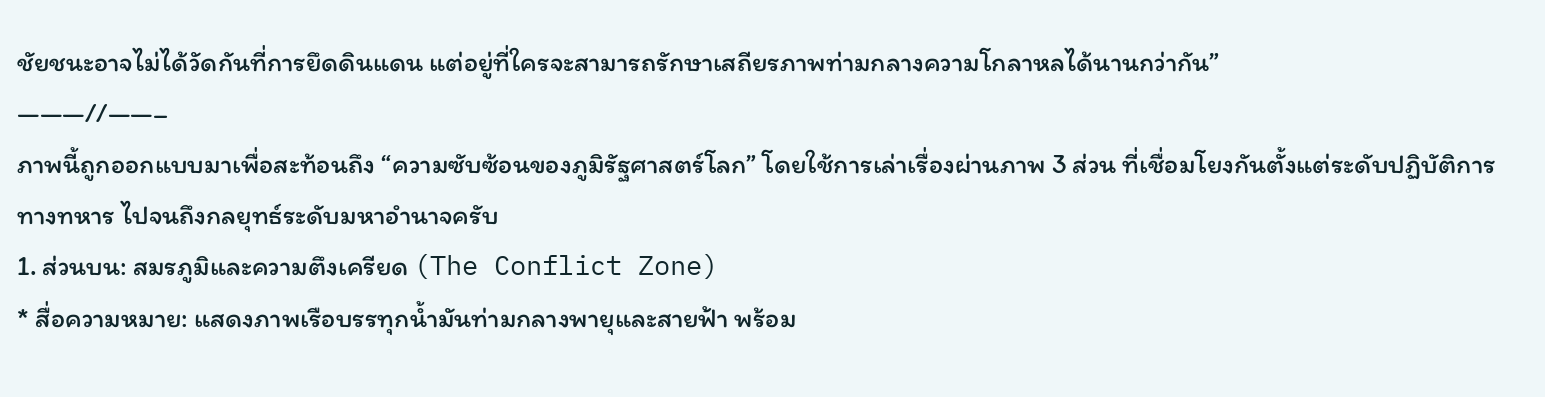ชัยชนะอาจไม่ได้วัดกันที่การยึดดินแดน แต่อยู่ที่ใครจะสามารถรักษาเสถียรภาพท่ามกลางความโกลาหลได้นานกว่ากัน”
———//——–
ภาพนี้ถูกออกแบบมาเพื่อสะท้อนถึง “ความซับซ้อนของภูมิรัฐศาสตร์โลก” โดยใช้การเล่าเรื่องผ่านภาพ 3 ส่วน ที่เชื่อมโยงกันตั้งแต่ระดับปฏิบัติการทางทหาร ไปจนถึงกลยุทธ์ระดับมหาอำนาจครับ
1. ส่วนบน: สมรภูมิและความตึงเครียด (The Conflict Zone)
* สื่อความหมาย: แสดงภาพเรือบรรทุกน้ำมันท่ามกลางพายุและสายฟ้า พร้อม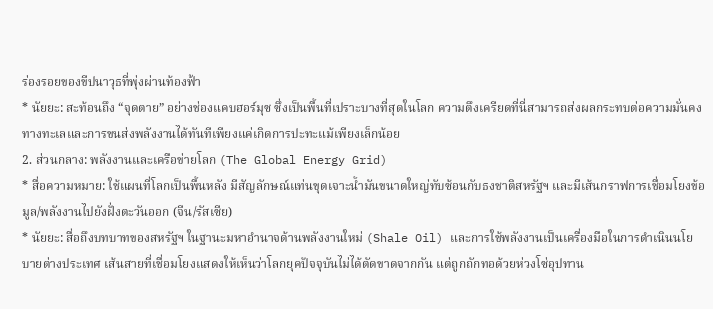ร่องรอยของขีปนาวุธที่พุ่งผ่านท้องฟ้า
* นัยยะ: สะท้อนถึง “จุดตาย” อย่างช่องแคบฮอร์มุซ ซึ่งเป็นพื้นที่เปราะบางที่สุดในโลก ความตึงเครียดที่นี่สามารถส่งผลกระทบต่อความมั่นคงทางทะเลและการขนส่งพลังงานได้ทันทีเพียงแค่เกิดการปะทะแม้เพียงเล็กน้อย
2. ส่วนกลาง: พลังงานและเครือข่ายโลก (The Global Energy Grid)
* สื่อความหมาย: ใช้แผนที่โลกเป็นพื้นหลัง มีสัญลักษณ์แท่นขุดเจาะน้ำมันขนาดใหญ่ทับซ้อนกับธงชาติสหรัฐฯ และมีเส้นกราฟการเชื่อมโยงข้อมูล/พลังงานไปยังฝั่งตะวันออก (จีน/รัสเซีย)
* นัยยะ: สื่อถึงบทบาทของสหรัฐฯ ในฐานะมหาอำนาจด้านพลังงานใหม่ (Shale Oil) และการใช้พลังงานเป็นเครื่องมือในการดำเนินนโยบายต่างประเทศ เส้นสายที่เชื่อมโยงแสดงให้เห็นว่าโลกยุคปัจจุบันไม่ได้ตัดขาดจากกัน แต่ถูกถักทอด้วยห่วงโซ่อุปทาน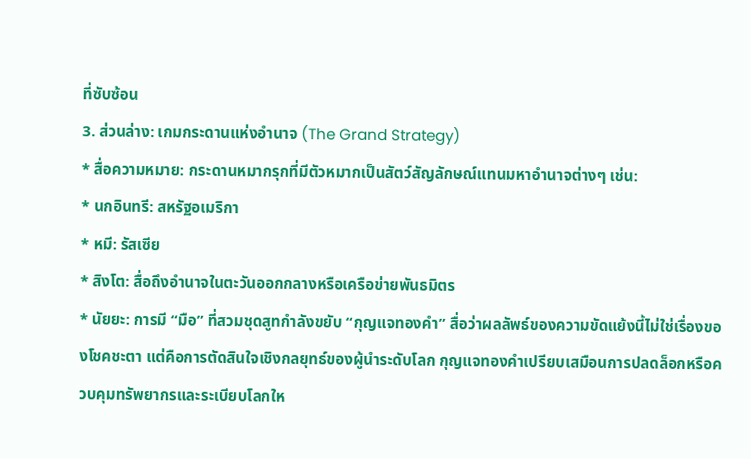ที่ซับซ้อน
3. ส่วนล่าง: เกมกระดานแห่งอำนาจ (The Grand Strategy)
* สื่อความหมาย: กระดานหมากรุกที่มีตัวหมากเป็นสัตว์สัญลักษณ์แทนมหาอำนาจต่างๆ เช่น:
* นกอินทรี: สหรัฐอเมริกา
* หมี: รัสเซีย
* สิงโต: สื่อถึงอำนาจในตะวันออกกลางหรือเครือข่ายพันธมิตร
* นัยยะ: การมี “มือ” ที่สวมชุดสูทกำลังขยับ “กุญแจทองคำ” สื่อว่าผลลัพธ์ของความขัดแย้งนี้ไม่ใช่เรื่องของโชคชะตา แต่คือการตัดสินใจเชิงกลยุทธ์ของผู้นำระดับโลก กุญแจทองคำเปรียบเสมือนการปลดล็อกหรือควบคุมทรัพยากรและระเบียบโลกให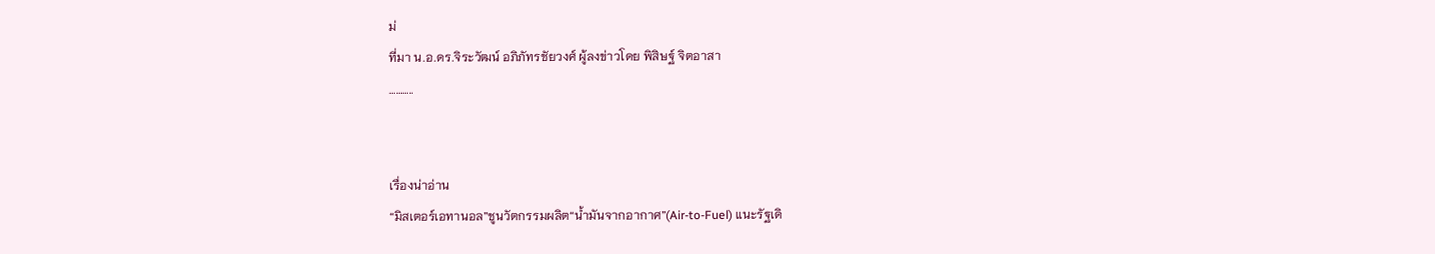ม่
ที่มา น.อ.ดร.จิระวัฒน์ อภิภัทรชัยวงศ์ ผู้ลงข่าวโดย พิสิษฐ์ จิตอาสา
………..


เรื่องน่าอ่าน
“มิสเตอร์เอทานอล”ชูนวัตกรรมผลิต“น้ำมันจากอากาศ”(Air-to-Fuel) แนะรัฐเดิ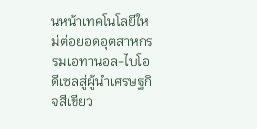นหน้าเทคโนโลยีใหม่ต่อยอดอุตสาหกรรมเอทานอล-ไบโอดีเซลสู่ผู้นำเศรษฐกิจสีเขียว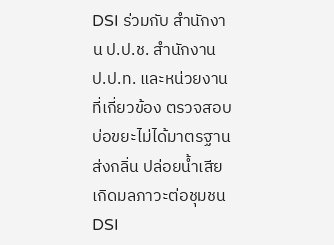DSI ร่วมกับ สำนักงาน ป.ป.ช. สำนักงาน ป.ป.ท. และหน่วยงานที่เกี่ยวข้อง ตรวจสอบบ่อขยะไม่ได้มาตรฐาน ส่งกลิ่น ปล่อยน้ำเสีย เกิดมลภาวะต่อชุมชน
DSI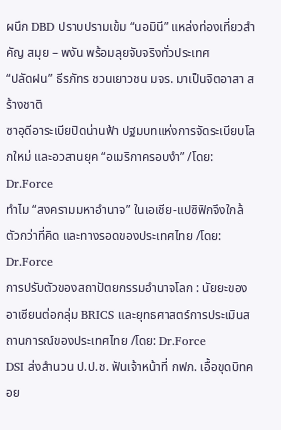ผนึก DBD ปราบปรามเข้ม “นอมินี” แหล่งท่องเที่ยวสำคัญ สมุย – พงัน พร้อมลุยจับจริงทั่วประเทศ
“ปลัดฝน” ธีรภัทร ชวนเยาวชน มจร. มาเป็นจิตอาสา สร้างชาติ
ซาอุดีอาระเบียปิดน่านฟ้า ปฐมบทแห่งการจัดระเบียบโลกใหม่ และอวสานยุค “อเมริกาครอบงำ” /โดย: Dr.Force
ทำไม “สงครามมหาอำนาจ” ในเอเชีย-แปซิฟิกจึงใกล้ตัวกว่าที่คิด และทางรอดของประเทศไทย /โดย: Dr.Force
การปรับตัวของสถาปัตยกรรมอำนาจโลก : นัยยะของอาเซียนต่อกลุ่ม BRICS และยุทธศาสตร์การประเมินสถานการณ์ของประเทศไทย /โดย: Dr.Force
DSI ส่งสำนวน ป.ป.ช. ฟันเจ้าหน้าที่ กฟภ. เอื้อขุดบิทคอย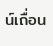น์เถื่อน